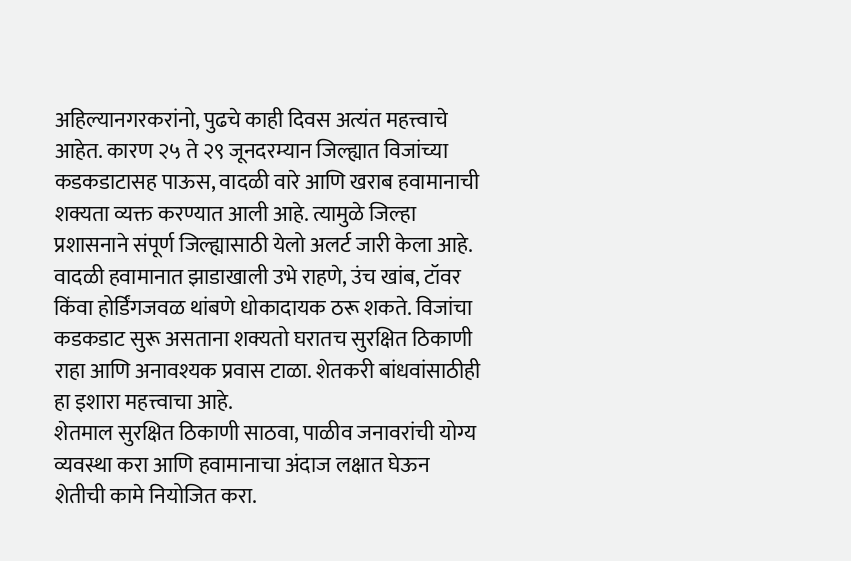अहिल्यानगरकरांनो, पुढचे काही दिवस अत्यंत महत्त्वाचे आहेत. कारण २५ ते २९ जूनदरम्यान जिल्ह्यात विजांच्या कडकडाटासह पाऊस, वादळी वारे आणि खराब हवामानाची शक्यता व्यक्त करण्यात आली आहे. त्यामुळे जिल्हा प्रशासनाने संपूर्ण जिल्ह्यासाठी येलो अलर्ट जारी केला आहे.
वादळी हवामानात झाडाखाली उभे राहणे, उंच खांब, टॉवर किंवा होर्डिंगजवळ थांबणे धोकादायक ठरू शकते. विजांचा कडकडाट सुरू असताना शक्यतो घरातच सुरक्षित ठिकाणी राहा आणि अनावश्यक प्रवास टाळा. शेतकरी बांधवांसाठीही हा इशारा महत्त्वाचा आहे.
शेतमाल सुरक्षित ठिकाणी साठवा, पाळीव जनावरांची योग्य व्यवस्था करा आणि हवामानाचा अंदाज लक्षात घेऊन शेतीची कामे नियोजित करा.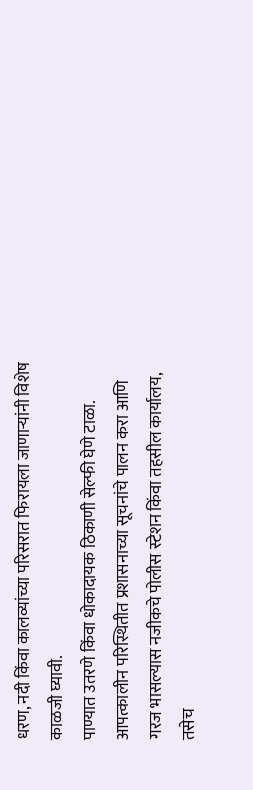धरण, नदी किंवा कालव्यांच्या परिसरात फिरायला जाणाऱ्यांनी विशेष काळजी घ्यावी.
पाण्यात उतरणे किंवा धोकादायक ठिकाणी सेल्फी घेणे टाळा. आपत्कालीन परिस्थितीत प्रशासनाच्या सूचनांचे पालन करा आणि गरज भासल्यास नजीकचे पोलीस स्टेशन किंवा तहसील कार्यालय, तसेच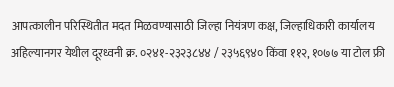आपत्कालीन परिस्थितीत मदत मिळवण्यासाठी जिल्हा नियंत्रण कक्ष, जिल्हाधिकारी कार्यालय अहिल्यानगर येथील दूरध्वनी क्र. ०२४१-२३२३८४४ / २३५६९४० किंवा ११२, १०७७ या टोल फ्री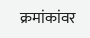क्रमांकांवर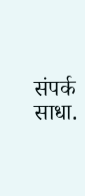संपर्क साधा.